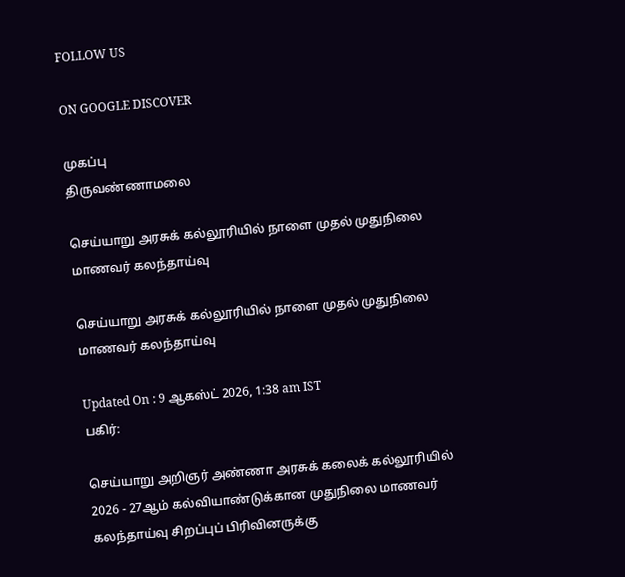FOLLOW US

ON GOOGLE DISCOVER

முகப்பு
திருவண்ணாமலை

செய்யாறு அரசுக் கல்லூரியில் நாளை முதல் முதுநிலை மாணவர் கலந்தாய்வு

செய்யாறு அரசுக் கல்லூரியில் நாளை முதல் முதுநிலை மாணவர் கலந்தாய்வு

Updated On : 9 ஆகஸ்ட் 2026, 1:38 am IST
பகிர்:

செய்யாறு அறிஞர் அண்ணா அரசுக் கலைக் கல்லூரியில் 2026 - 27ஆம் கல்வியாண்டுக்கான முதுநிலை மாணவர் கலந்தாய்வு சிறப்புப் பிரிவினருக்கு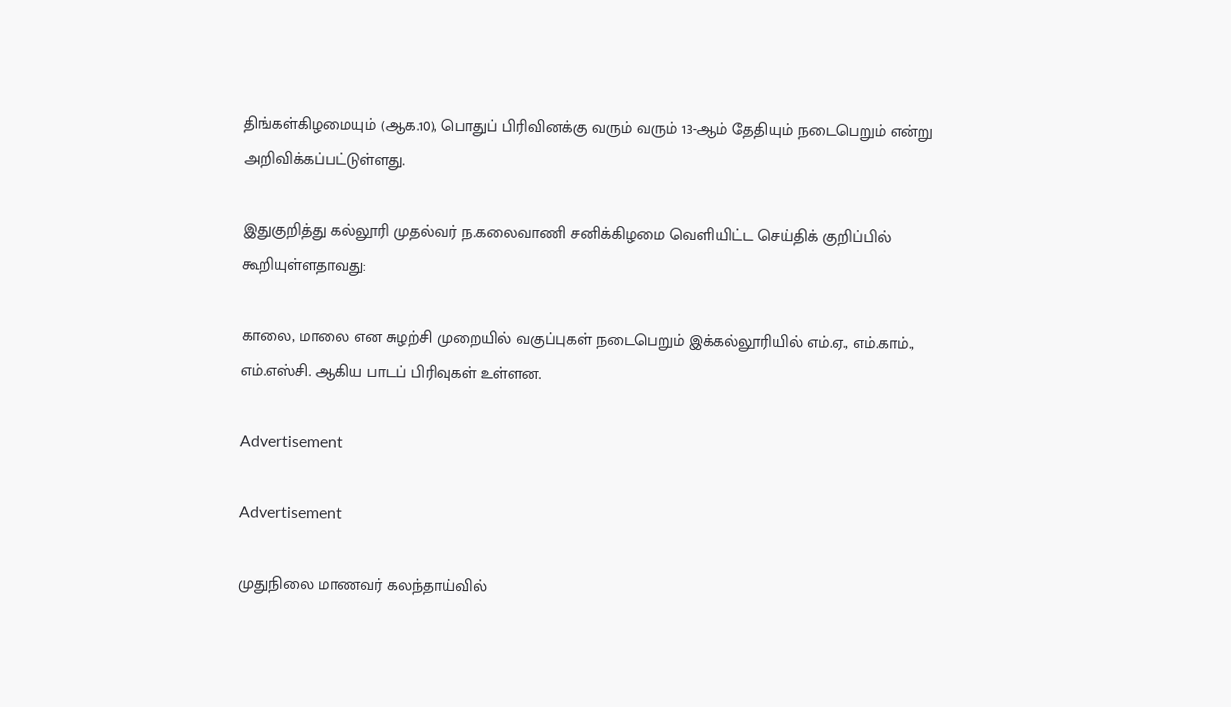திங்கள்கிழமையும் (ஆக.10), பொதுப் பிரிவினக்கு வரும் வரும் 13-ஆம் தேதியும் நடைபெறும் என்று அறிவிக்கப்பட்டுள்ளது.

இதுகுறித்து கல்லூரி முதல்வர் ந.கலைவாணி சனிக்கிழமை வெளியிட்ட செய்திக் குறிப்பில் கூறியுள்ளதாவது:

காலை, மாலை என சுழற்சி முறையில் வகுப்புகள் நடைபெறும் இக்கல்லூரியில் எம்.ஏ., எம்.காம்., எம்.எஸ்சி. ஆகிய பாடப் பிரிவுகள் உள்ளன.

Advertisement

Advertisement

முதுநிலை மாணவர் கலந்தாய்வில்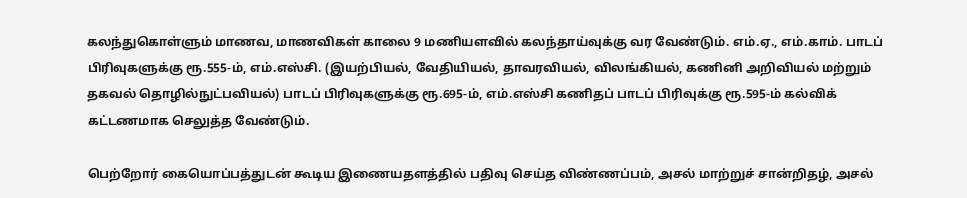கலந்துகொள்ளும் மாணவ, மாணவிகள் காலை 9 மணியளவில் கலந்தாய்வுக்கு வர வேண்டும். எம்.ஏ., எம்.காம். பாடப் பிரிவுகளுக்கு ரூ.555-ம், எம்.எஸ்சி. (இயற்பியல், வேதியியல், தாவரவியல், விலங்கியல், கணினி அறிவியல் மற்றும் தகவல் தொழில்நுட்பவியல்) பாடப் பிரிவுகளுக்கு ரூ.695-ம், எம்.எஸ்சி கணிதப் பாடப் பிரிவுக்கு ரூ.595-ம் கல்விக் கட்டணமாக செலுத்த வேண்டும்.

பெற்றோர் கையொப்பத்துடன் கூடிய இணையதளத்தில் பதிவு செய்த விண்ணப்பம், அசல் மாற்றுச் சான்றிதழ், அசல்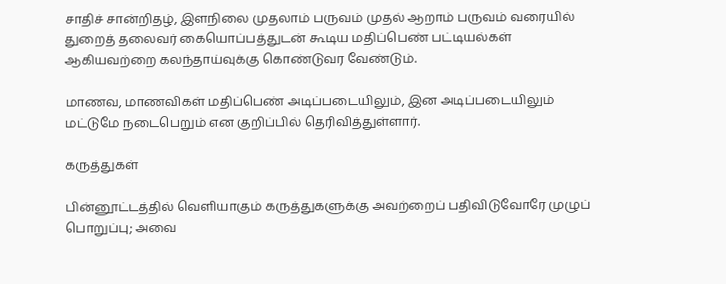சாதிச் சான்றிதழ், இளநிலை முதலாம் பருவம் முதல் ஆறாம் பருவம் வரையில் துறைத் தலைவர் கையொப்பத்துடன் கூடிய மதிப்பெண் பட்டியல்கள் ஆகியவற்றை கலந்தாய்வுக்கு கொண்டுவர வேண்டும்.

மாணவ, மாணவிகள் மதிப்பெண் அடிப்படையிலும், இன அடிப்படையிலும் மட்டுமே நடைபெறும் என குறிப்பில் தெரிவித்துள்ளார்.

கருத்துகள்

பின்னூட்டத்தில் வெளியாகும் கருத்துகளுக்கு அவற்றைப் பதிவிடுவோரே முழுப் பொறுப்பு; அவை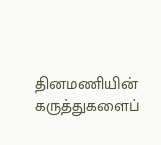தினமணியின் கருத்துகளைப்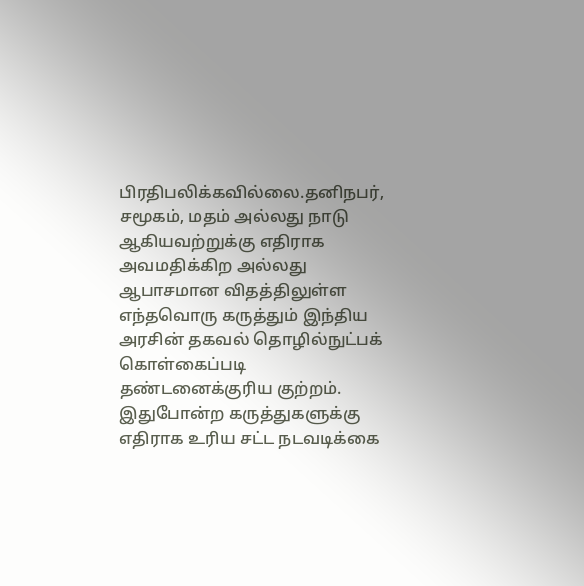பிரதிபலிக்கவில்லை.தனிநபர், சமூகம், மதம் அல்லது நாடு ஆகியவற்றுக்கு எதிராக அவமதிக்கிற அல்லது ஆபாசமான விதத்திலுள்ள எந்தவொரு கருத்தும் இந்திய அரசின் தகவல் தொழில்நுட்பக் கொள்கைப்படி தண்டனைக்குரிய குற்றம். இதுபோன்ற கருத்துகளுக்கு எதிராக உரிய சட்ட நடவடிக்கை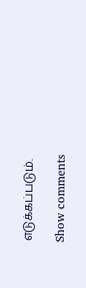எடுக்கப்படும்.

Show comments